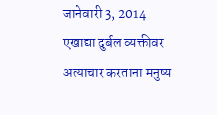जानेवारी 3, 2014
एखाद्या दुर्बल व्यक्तीवर अत्याचार करताना मनुष्य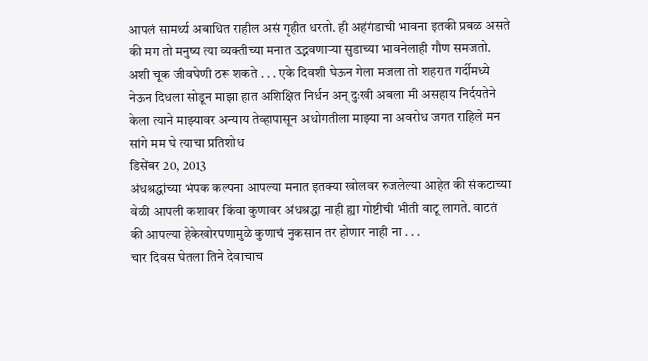आपलं सामर्थ्य अबाधित राहील असं गृहीत धरतो. ही अहंगंडाची भावना इतकी प्रबळ असते की मग तो मनुष्य त्या व्यक्तीच्या मनात उद्भवणाऱ्या सुडाच्या भावनेलाही गौण समजतो. अशी चूक जीवघेणी ठरू शकते . . . एके दिवशी घेऊन गेला मजला तो शहरात गर्दीमध्ये नेऊन दिधला सोडून माझा हात अशिक्षित निर्धन अन् दुःखी अबला मी असहाय निर्दयतेने केला त्याने माझ्यावर अन्याय तेव्हापासून अधोगतीला माझ्या ना अवरोध जगत राहिले मन सांगे मम घे त्याचा प्रतिशोध
डिसेंबर 20, 2013
अंधश्रद्धांच्या भंपक कल्पना आपल्या मनात इतक्या खोलवर रुजलेल्या आहेत की संकटाच्या वेळी आपली कशावर किंवा कुणावर अंधश्रद्धा नाही ह्या गोष्टीची भीती वाटू लागते. वाटतं की आपल्या हेकेखोरपणामुळे कुणाचं नुकसान तर होणार नाही ना . . .
चार दिवस घेतला तिने देवाचाच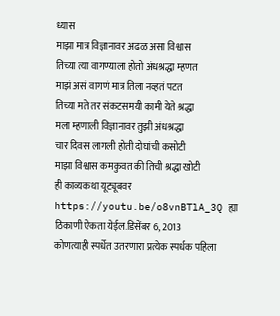ध्यास
माझा मात्र विज्ञानावर अढळ असा विश्वास
तिच्या त्या वागण्याला होतो अंधश्रद्धा म्हणत
माझं असं वागणं मात्र तिला नव्हतं पटत
तिच्या मते तर संकटसमयी कामी येते श्रद्धा
मला म्हणाली विज्ञानावर तुझी अंधश्रद्धा
चार दिवस लागली होती दोघांची कसोटी
माझा विश्वास कमकुवत की तिची श्रद्धा खोटी
ही काव्यकथा यूट्यूबवर https://youtu.be/o8vnBTlA_3Q ह्या ठिकाणी ऐकता येईल.डिसेंबर 6, 2013
कोणत्याही स्पर्धेत उतरणारा प्रत्येक स्पर्धक पहिला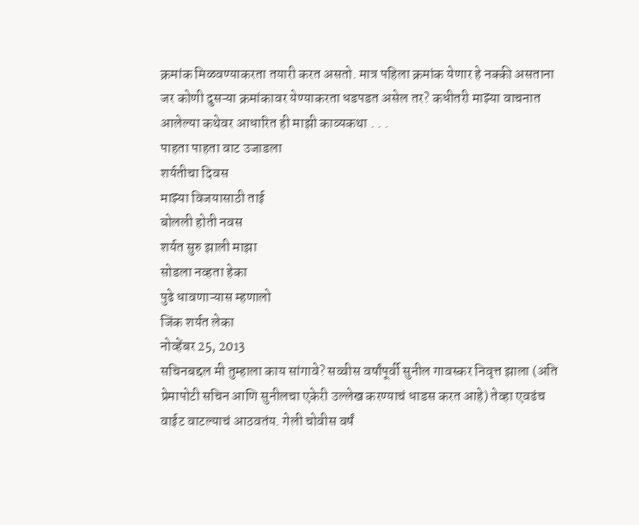क्रमांक मिळवण्याकरता तयारी करत असतो. मात्र पहिला क्रमांक येणार हे नक्की असताना जर कोणी दुसऱ्या क्रमांकावर येण्याकरता धडपडत असेल तर? कधीतरी माझ्या वाचनात आलेल्या कथेवर आधारित ही माझी काव्यकथा . . .
पाहता पाहता वाट उजाडला
शर्यतीचा दिवस
माझ्या विजयासाठी ताई
बोलली होती नवस
शर्यत सुरु झाली माझा
सोडला नव्हता हेका
पुढे धावणाऱ्यास म्हणालो
जिंक शर्यत लेका
नोव्हेंबर 25, 2013
सचिनबद्दल मी तुम्हाला काय सांगावे? सव्वीस वर्षांपूर्वी सुनील गावस्कर निवृत्त झाला (अति प्रेमापोटी सचिन आणि सुनीलचा एकेरी उल्लेख करण्याचं धाडस करत आहे) तेव्हा एवढंच वाईट वाटल्याचं आठवतंय. गेली चोवीस वर्षं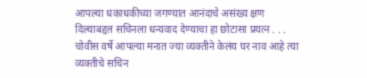आपल्या धकाधकीच्या जगण्यात आनंदाचे असंख्य क्षण दिल्याबद्दल सचिनला धन्यवाद देण्याचा हा छोटासा प्रयत्न . . . चोवीस वर्षे आपल्या मनात ज्या व्यक्तीने केलंय घर नाव आहे त्या व्यक्तीचे सचिन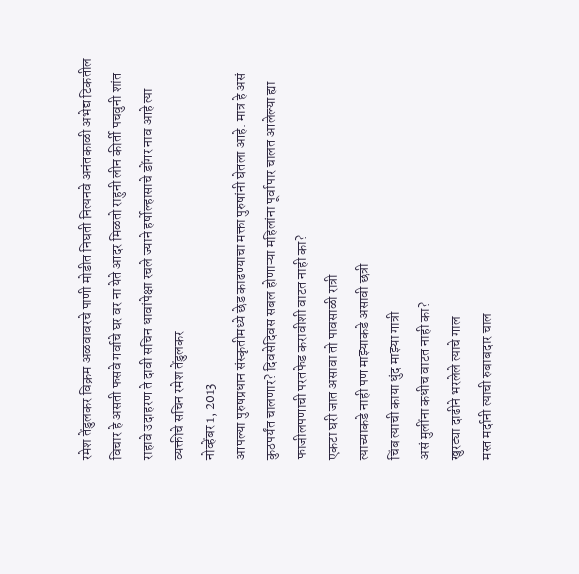रमेश तेंडुलकर विक्रम अळवावरचे पाणी मोडीत निघती नित्यनवे अनंतकाळी अभेद्य टिकतील विचार हे असती फसवे गर्वाचे घर वर ना येते आदर मिळतो राहुनी लीन कीर्ती पचवुनी शांत राहावे उदाहरण ते दावी सचिन धावांपेक्षा रचले ज्याने हर्षोल्हासाचे डोंगर नाव आहे त्या व्यक्तीचे सचिन रमेश तेंडुलकर
नोव्हेंबर 1, 2013
आपल्या पुरुषप्रधान संस्कृतीमध्ये छेड काढण्याचा मक्ता पुरुषांनी घेतला आहे. मात्र हे असं कुठपर्यंत चालणार? दिवसेदिवस सबल होणाऱ्या महिलांना पूर्वापार चालत आलेल्या ह्या फाजीलपणाची परतफेड करावीशी वाटत नाही का?
एकटा घरी जात असावा तो पावसाळी रात्री
त्याच्याकडे नाही पण माझ्याकडे असावी छत्री
चिंब त्याची काया धुंद माझ्या गात्री
असं मुलींना कधीच वाटत नाही का?
खुरट्या दाढीने भरलेले त्याचे गाल
मस्त मर्दानी त्याची रुबाबदार चाल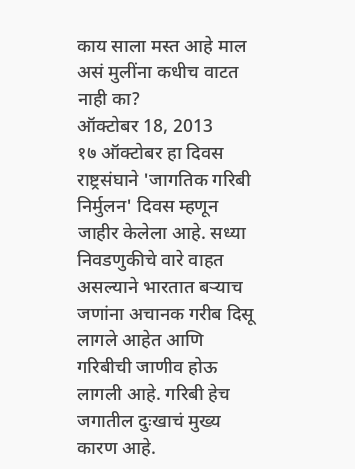काय साला मस्त आहे माल
असं मुलींना कधीच वाटत नाही का?
ऑक्टोबर 18, 2013
१७ ऑक्टोबर हा दिवस राष्ट्रसंघाने 'जागतिक गरिबी निर्मुलन' दिवस म्हणून जाहीर केलेला आहे. सध्या निवडणुकीचे वारे वाहत असल्याने भारतात बऱ्याच जणांना अचानक गरीब दिसू लागले आहेत आणि गरिबीची जाणीव होऊ लागली आहे. गरिबी हेच जगातील दुःखाचं मुख्य कारण आहे.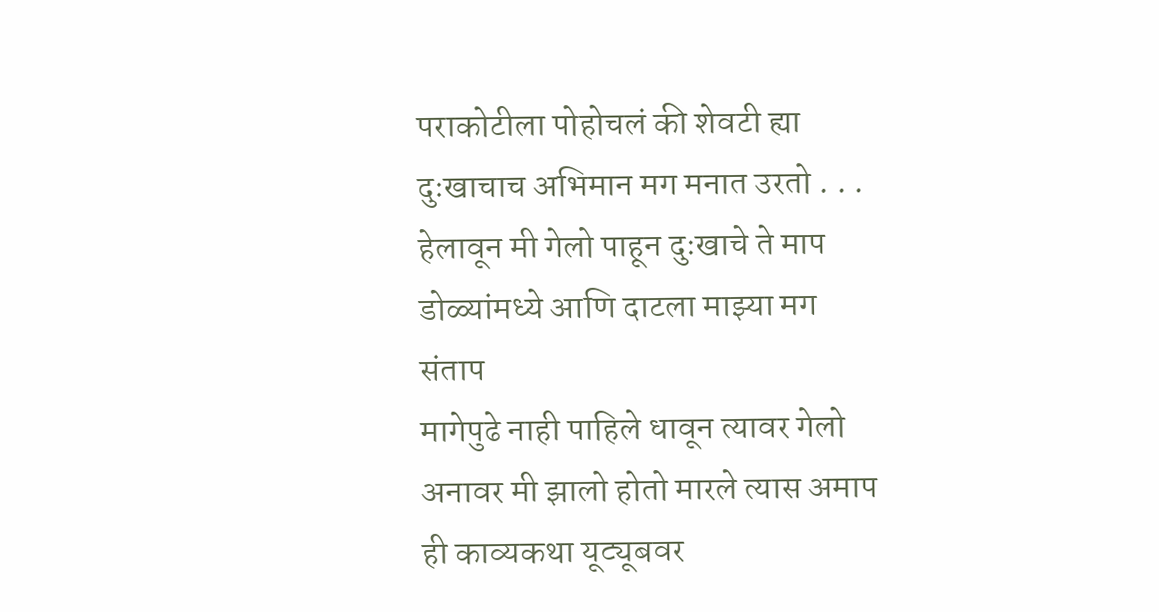पराकोटीला पोहोचलं की शेवटी ह्या दुःखाचाच अभिमान मग मनात उरतो . . .
हेलावून मी गेलो पाहून दुःखाचे ते माप
डोळ्यांमध्ये आणि दाटला माझ्या मग संताप
मागेपुढे नाही पाहिले धावून त्यावर गेलो
अनावर मी झालो होतो मारले त्यास अमाप
ही काव्यकथा यूट्यूबवर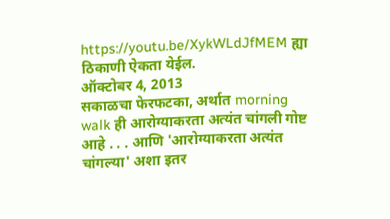https://youtu.be/XykWLdJfMEM ह्या ठिकाणी ऐकता येईल.
ऑक्टोबर 4, 2013
सकाळचा फेरफटका, अर्थात morning walk ही आरोग्याकरता अत्यंत चांगली गोष्ट आहे . . . आणि 'आरोग्याकरता अत्यंत चांगल्या' अशा इतर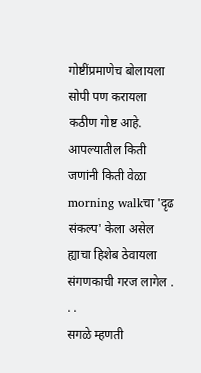गोष्टींप्रमाणेच बोलायला सोपी पण करायला कठीण गोष्ट आहे. आपल्यातील किती जणांनी किती वेळा morning walkचा 'दृढ संकल्प' केला असेल ह्याचा हिशेब ठेवायला संगणकाची गरज लागेल . . .
सगळे म्हणती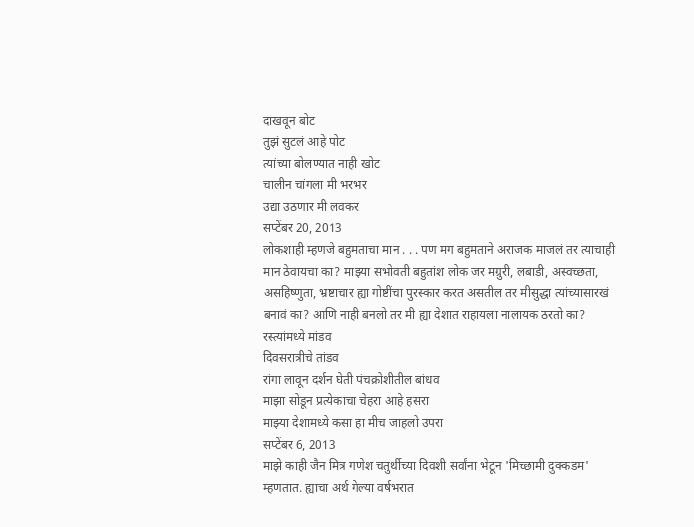दाखवून बोट
तुझं सुटलं आहे पोट
त्यांच्या बोलण्यात नाही खोट
चालीन चांगला मी भरभर
उद्या उठणार मी लवकर
सप्टेंबर 20, 2013
लोकशाही म्हणजे बहुमताचा मान . . . पण मग बहुमताने अराजक माजलं तर त्याचाही मान ठेवायचा का? माझ्या सभोवती बहुतांश लोक जर मग्रुरी, लबाडी, अस्वच्छता, असहिष्णुता, भ्रष्टाचार ह्या गोष्टींचा पुरस्कार करत असतील तर मीसुद्धा त्यांच्यासारखं बनावं का? आणि नाही बनलो तर मी ह्या देशात राहायला नालायक ठरतो का?
रस्त्यांमध्ये मांडव
दिवसरात्रीचे तांडव
रांगा लावून दर्शन घेती पंचक्रोशीतील बांधव
माझा सोडून प्रत्येकाचा चेहरा आहे हसरा
माझ्या देशामध्ये कसा हा मीच जाहलो उपरा
सप्टेंबर 6, 2013
माझे काही जैन मित्र गणेश चतुर्थीच्या दिवशी सर्वांना भेटून 'मिच्छामी दुक्कडम' म्हणतात. ह्याचा अर्थ गेल्या वर्षभरात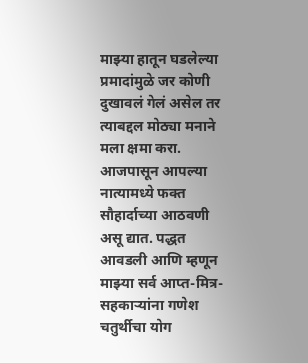माझ्या हातून घडलेल्या प्रमादांमुळे जर कोणी दुखावलं गेलं असेल तर त्याबद्दल मोठ्या मनाने मला क्षमा करा. आजपासून आपल्या नात्यामध्ये फक्त सौहार्दाच्या आठवणी असू द्यात. पद्धत आवडली आणि म्हणून माझ्या सर्व आप्त-मित्र-सहकाऱ्यांना गणेश चतुर्थीचा योग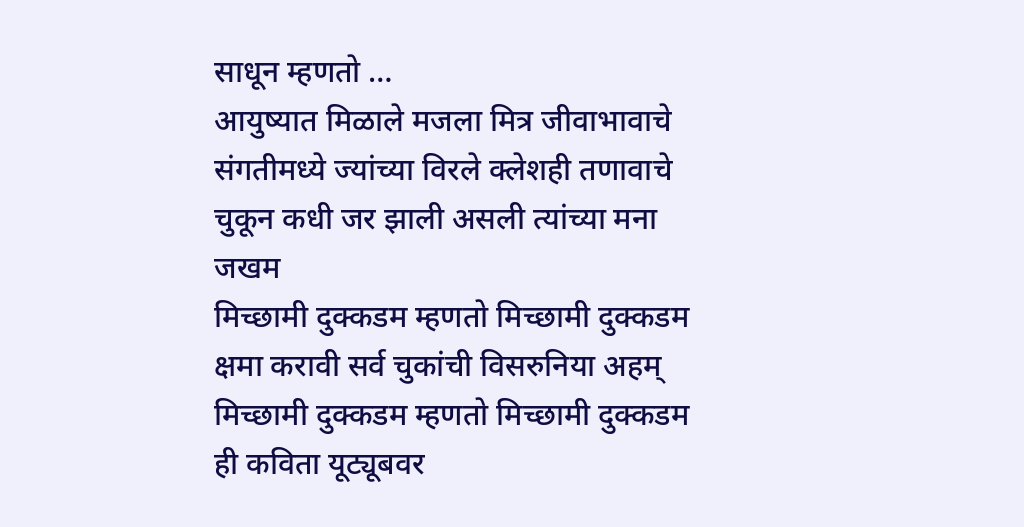साधून म्हणतो …
आयुष्यात मिळाले मजला मित्र जीवाभावाचे
संगतीमध्ये ज्यांच्या विरले क्लेशही तणावाचे
चुकून कधी जर झाली असली त्यांच्या मना जखम
मिच्छामी दुक्कडम म्हणतो मिच्छामी दुक्कडम
क्षमा करावी सर्व चुकांची विसरुनिया अहम्
मिच्छामी दुक्कडम म्हणतो मिच्छामी दुक्कडम
ही कविता यूट्यूबवर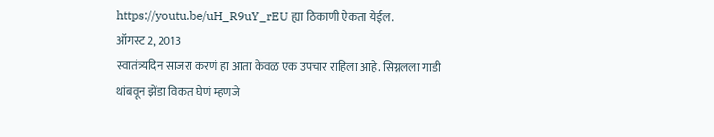https://youtu.be/uH_R9uY_rEU ह्या ठिकाणी ऐकता येईल.
ऑगस्ट 2, 2013
स्वातंत्र्यदिन साजरा करणं हा आता केवळ एक उपचार राहिला आहे. सिग्नलला गाडी थांबवून झेंडा विकत घेणं म्हणजे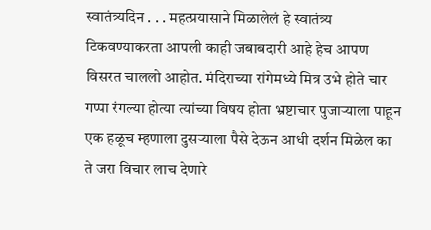स्वातंत्र्यदिन . . . महत्प्रयासाने मिळालेलं हे स्वातंत्र्य टिकवण्याकरता आपली काही जबाबदारी आहे हेच आपण विसरत चाललो आहोत. मंदिराच्या रांगेमध्ये मित्र उभे होते चार गप्पा रंगल्या होत्या त्यांच्या विषय होता भ्रष्टाचार पुजाऱ्याला पाहून एक हळूच म्हणाला दुसऱ्याला पैसे देऊन आधी दर्शन मिळेल का ते जरा विचार लाच देणारे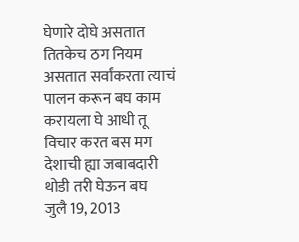घेणारे दोघे असतात तितकेच ठग नियम असतात सर्वांकरता त्याचं पालन करून बघ काम करायला घे आधी तू विचार करत बस मग देशाची ह्या जबाबदारी थोडी तरी घेऊन बघ
जुलै 19, 2013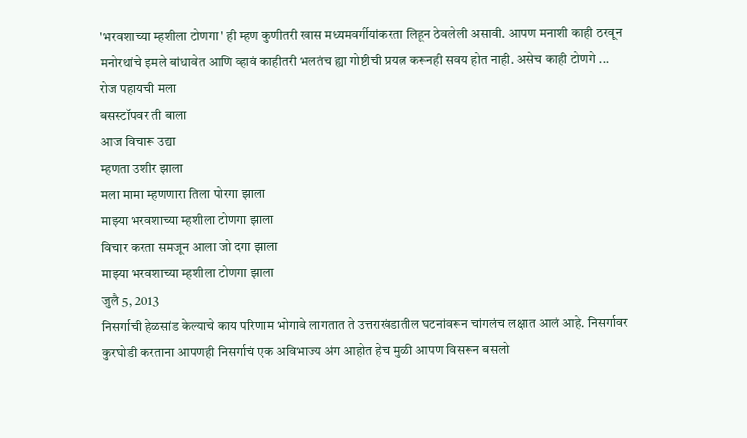'भरवशाच्या म्हशीला टोणगा' ही म्हण कुणीतरी खास मध्यमवर्गीयांकरता लिहून ठेवलेली असावी. आपण मनाशी काही ठरवून मनोरथांचे इमले बांधावेत आणि व्हावं काहीतरी भलतंच ह्या गोष्टीची प्रयत्न करूनही सवय होत नाही. असेच काही टोणगे ...
रोज पहायची मला
बसस्टॉपवर ती बाला
आज विचारू उद्या
म्हणता उशीर झाला
मला मामा म्हणणारा तिला पोरगा झाला
माझ्या भरवशाच्या म्हशीला टोणगा झाला
विचार करता समजून आला जो दगा झाला
माझ्या भरवशाच्या म्हशीला टोणगा झाला
जुलै 5, 2013
निसर्गाची हेळसांड केल्याचे काय परिणाम भोगावे लागतात ते उत्तराखंडातील घटनांवरून चांगलंच लक्षात आलं आहे. निसर्गावर कुरघोडी करताना आपणही निसर्गाचं एक अविभाज्य अंग आहोत हेच मुळी आपण विसरून बसलो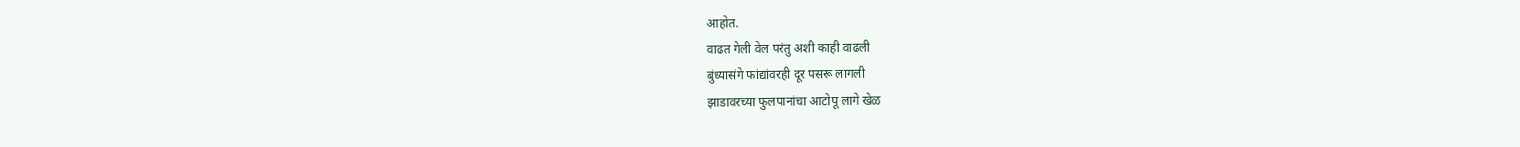आहोत.
वाढत गेली वेल परंतु अशी काही वाढली
बुंध्यासंगे फांद्यांवरही दूर पसरू लागली
झाडावरच्या फुलपानांचा आटोपू लागे खेळ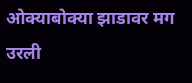ओक्याबोक्या झाडावर मग उरली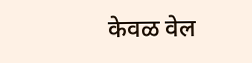केवळ वेल